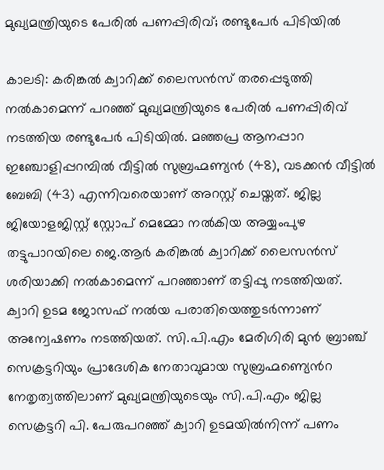മുഖ്യമന്ത്രിയുടെ പേരിൽ പണപ്പിരിവ്; രണ്ടുപേർ പിടിയിൽ

കാലടി: കരിങ്കൽ ക്വാറിക്ക് ലൈസൻസ് തരപ്പെടുത്തി നൽകാമെന്ന് പറഞ്ഞ് മുഖ്യമന്ത്രിയുടെ പേരിൽ പണപ്പിരിവ് നടത്തിയ രണ്ടുപേർ പിടിയിൽ. മഞ്ഞപ്ര ആനപ്പാറ ഇഞ്ചോളിപ്പറമ്പിൽ വീട്ടിൽ സുബ്രഹ്മണ്യൻ (48), വടക്കൻ വീട്ടിൽ ബേബി (43) എന്നിവരെയാണ് അറസ്റ്റ് ചെയ്തത്. ജില്ല ജിയോളജിസ്റ്റ് സ്റ്റോപ് മെമ്മോ നൽകിയ അയ്യംപുഴ തട്ടുപാറയിലെ ജെ.ആർ കരിങ്കൽ ക്വാറിക്ക് ലൈസൻസ് ശരിയാക്കി നൽകാമെന്ന് പറഞ്ഞാണ് തട്ടിപ്പു നടത്തിയത്. ക്വാറി ഉടമ ജോസഫ് നൽയ പരാതിയെത്തുടർന്നാണ് അന്വേഷണം നടത്തിയത്. സി.പി.എം മേരിഗിരി മുൻ ബ്രാഞ്ച് സെക്രട്ടറിയും പ്രാദേശിക നേതാവുമായ സുബ്രഹ്മണ്യെൻറ നേതൃത്വത്തിലാണ് മുഖ്യമന്ത്രിയുടെയും സി.പി.എം ജില്ല സെക്രട്ടറി പി. പേരുപറഞ്ഞ് ക്വാറി ഉടമയിൽനിന്ന് പണം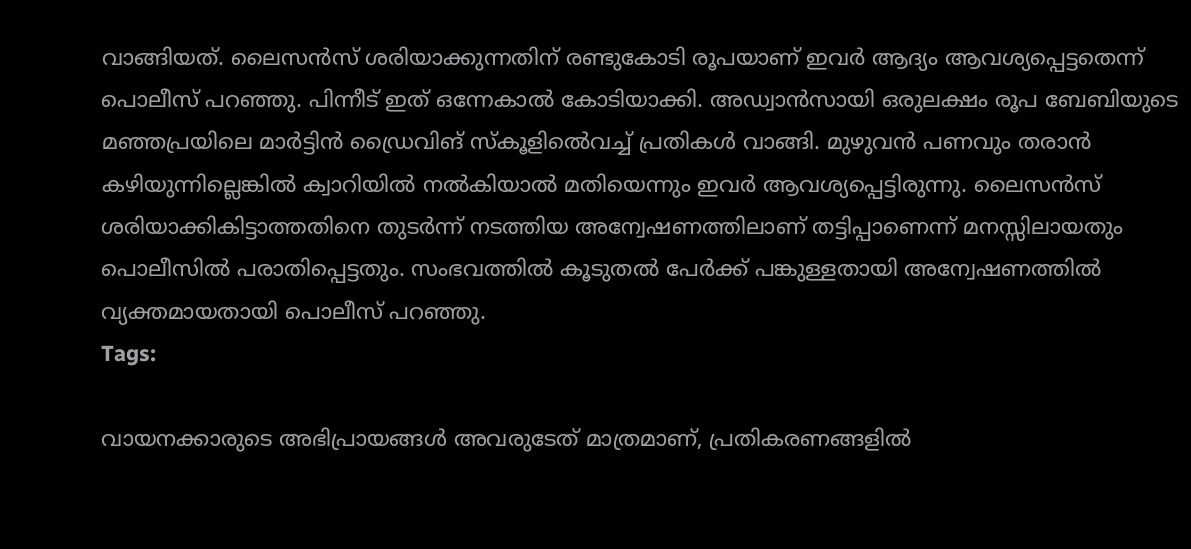വാങ്ങിയത്. ലൈസൻസ് ശരിയാക്കുന്നതിന് രണ്ടുകോടി രൂപയാണ് ഇവർ ആദ്യം ആവശ്യപ്പെട്ടതെന്ന് പൊലീസ് പറഞ്ഞു. പിന്നീട് ഇത് ഒന്നേകാൽ കോടിയാക്കി. അഡ്വാൻസായി ഒരുലക്ഷം രൂപ ബേബിയുടെ മഞ്ഞപ്രയിലെ മാർട്ടിൻ ഡ്രൈവിങ് സ്‌കൂളിൽെവച്ച് പ്രതികൾ വാങ്ങി. മുഴുവൻ പണവും തരാൻ കഴിയുന്നില്ലെങ്കിൽ ക്വാറിയിൽ നൽകിയാൽ മതിയെന്നും ഇവർ ആവശ്യപ്പെട്ടിരുന്നു. ലൈസൻസ് ശരിയാക്കികിട്ടാത്തതിനെ തുടർന്ന് നടത്തിയ അന്വേഷണത്തിലാണ് തട്ടിപ്പാണെന്ന് മനസ്സിലായതും പൊലീസിൽ പരാതിപ്പെട്ടതും. സംഭവത്തിൽ കൂടുതൽ പേർക്ക് പങ്കുള്ളതായി അന്വേഷണത്തിൽ വ്യക്തമായതായി പൊലീസ് പറഞ്ഞു.
Tags:

വായനക്കാരുടെ അഭിപ്രായങ്ങള്‍ അവരുടേത് മാത്രമാണ്, പ്രതികരണങ്ങളിൽ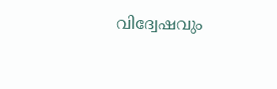വിദ്വേഷവും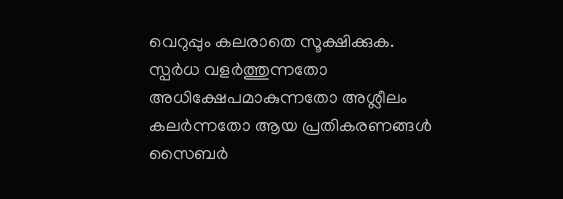വെറുപ്പും കലരാതെ സൂക്ഷിക്കുക. സ്പർധ വളർത്തുന്നതോ അധിക്ഷേപമാകുന്നതോ അശ്ലീലം കലർന്നതോ ആയ പ്രതികരണങ്ങൾ സൈബർ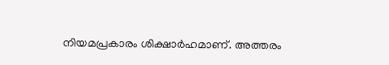നിയമപ്രകാരം ശിക്ഷാർഹമാണ്. അത്തരം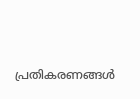പ്രതികരണങ്ങൾ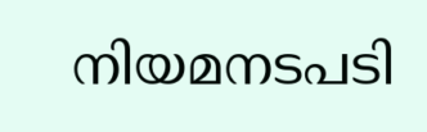നിയമനടപടി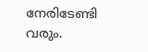നേരിടേണ്ടി വരും.